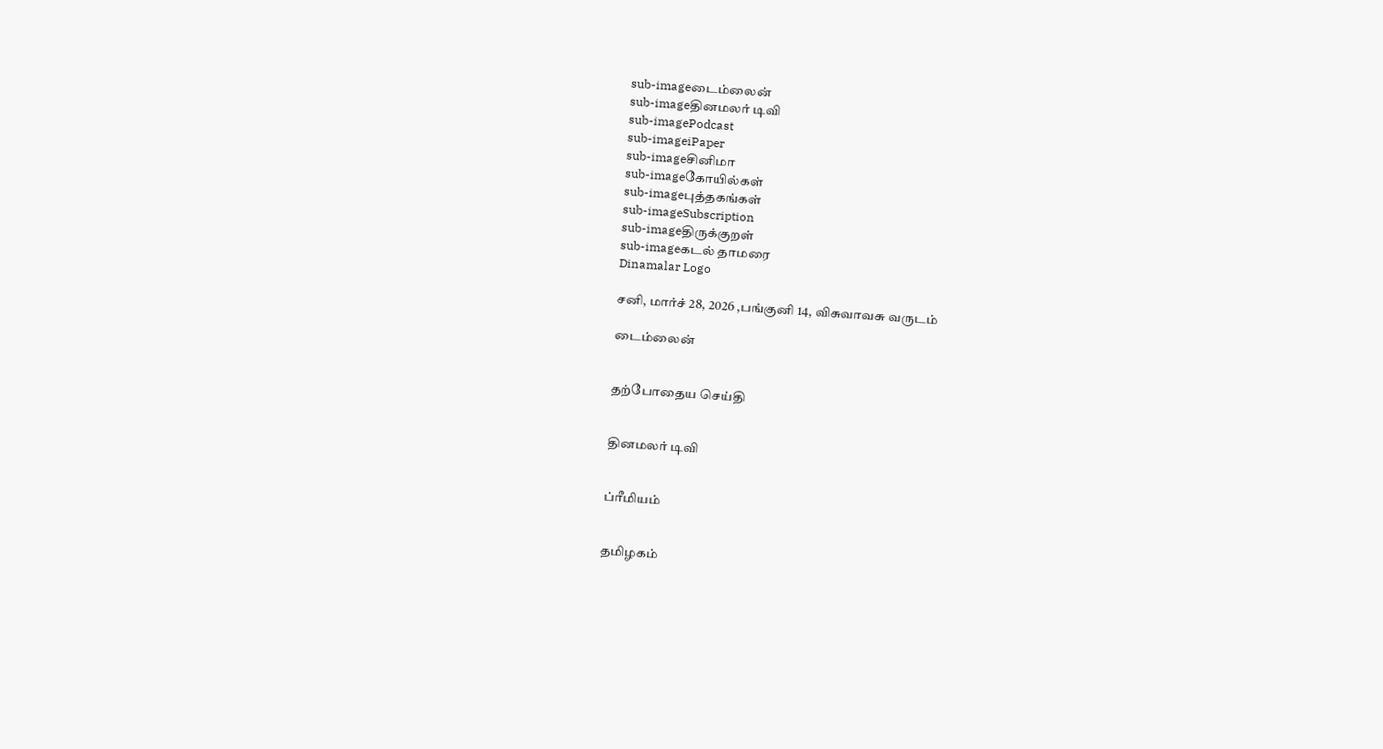sub-imageடைம்லைன்
sub-imageதினமலர் டிவி
sub-imagePodcast
sub-imageiPaper
sub-imageசினிமா
sub-imageகோயில்கள்
sub-imageபுத்தகங்கள்
sub-imageSubscription
sub-imageதிருக்குறள்
sub-imageகடல் தாமரை
Dinamalar Logo

சனி, மார்ச் 28, 2026 ,பங்குனி 14, விசுவாவசு வருடம்

டைம்லைன்


தற்போதைய செய்தி


தினமலர் டிவி


ப்ரீமியம்


தமிழகம்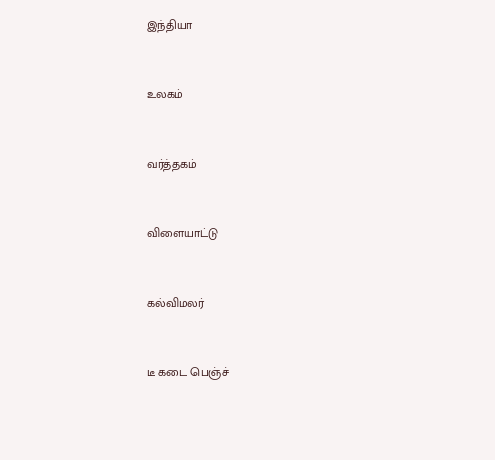இந்தியா


உலகம்


வர்த்தகம்


விளையாட்டு


கல்விமலர்


டீ கடை பெஞ்ச்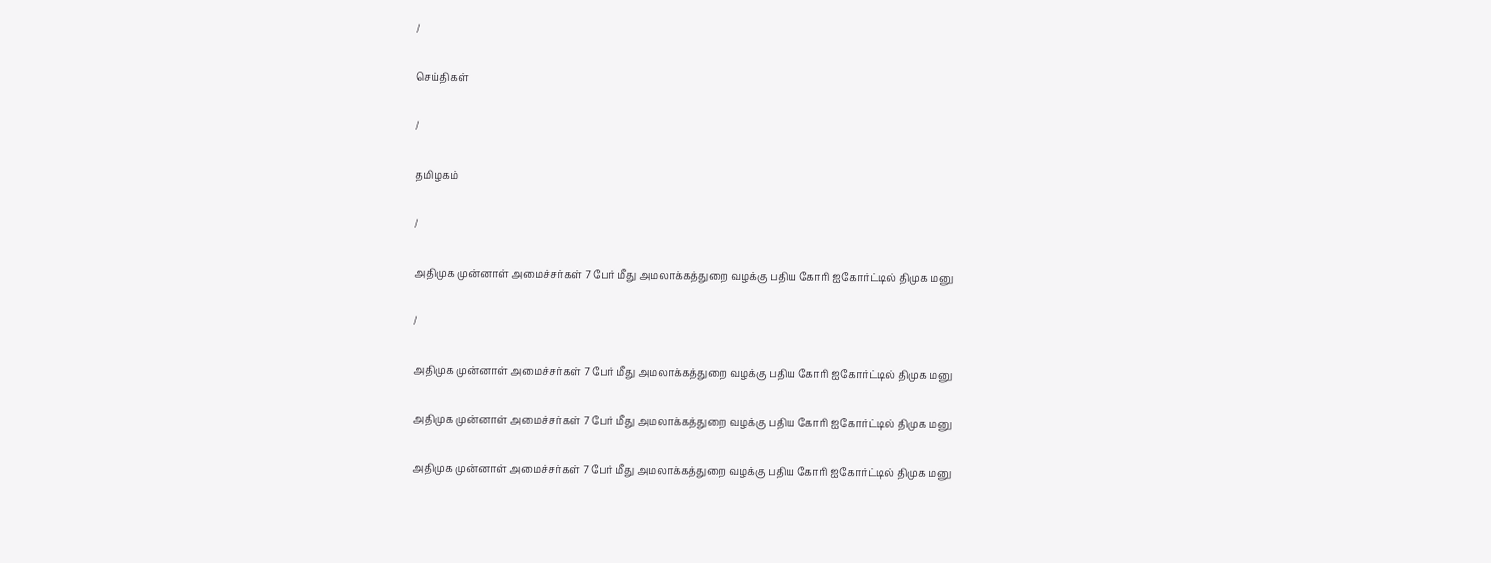/

செய்திகள்

/

தமிழகம்

/

அதிமுக முன்னாள் அமைச்சர்கள் 7 பேர் மீது அமலாக்கத்துறை வழக்கு பதிய கோரி ஐகோர்ட்டில் திமுக மனு

/

அதிமுக முன்னாள் அமைச்சர்கள் 7 பேர் மீது அமலாக்கத்துறை வழக்கு பதிய கோரி ஐகோர்ட்டில் திமுக மனு

அதிமுக முன்னாள் அமைச்சர்கள் 7 பேர் மீது அமலாக்கத்துறை வழக்கு பதிய கோரி ஐகோர்ட்டில் திமுக மனு

அதிமுக முன்னாள் அமைச்சர்கள் 7 பேர் மீது அமலாக்கத்துறை வழக்கு பதிய கோரி ஐகோர்ட்டில் திமுக மனு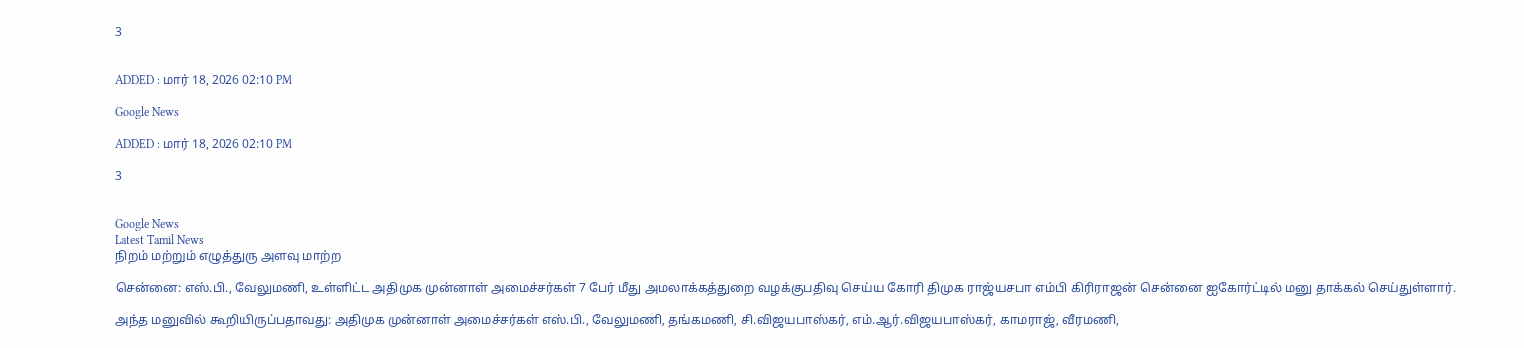3


ADDED : மார் 18, 2026 02:10 PM

Google News

ADDED : மார் 18, 2026 02:10 PM

3


Google News
Latest Tamil News
நிறம் மற்றும் எழுத்துரு அளவு மாற்ற

சென்னை: எஸ்.பி., வேலுமணி, உள்ளிட்ட அதிமுக முன்னாள் அமைச்சர்கள் 7 பேர் மீது அமலாக்கத்துறை வழக்குபதிவு செய்ய கோரி திமுக ராஜ்யசபா எம்பி கிரிராஜன் சென்னை ஐகோர்ட்டில் மனு தாக்கல் செய்துள்ளார்.

அந்த மனுவில் கூறியிருப்பதாவது: அதிமுக முன்னாள் அமைச்சர்கள் எஸ்.பி., வேலுமணி, தங்கமணி, சி.விஜயபாஸ்கர், எம்.ஆர்.விஜயபாஸ்கர், காமராஜ், வீரமணி,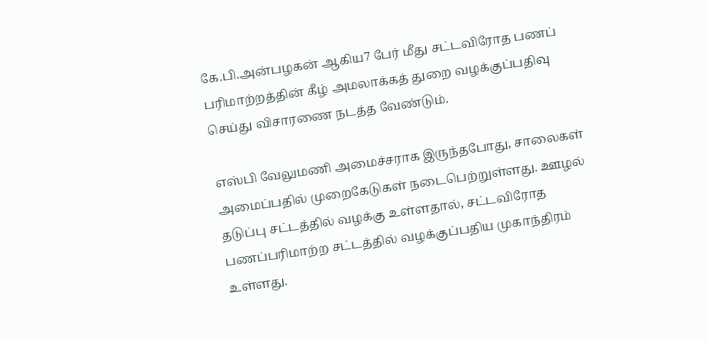கே.பி.அன்பழகன் ஆகிய7 பேர் மீது சட்டவிரோத பணப் பரிமாற்றத்தின் கீழ் அமலாக்கத் துறை வழக்குப்பதிவு செய்து விசாரணை நடத்த வேண்டும்.

எஸ்பி வேலுமணி அமைச்சராக இருந்தபோது, சாலைகள் அமைப்பதில் முறைகேடுகள் நடைபெற்றுள்ளது. ஊழல் தடுப்பு சட்டத்தில் வழக்கு உள்ளதால், சட்டவிரோத பணப்பரிமாற்ற சட்டத்தில் வழக்குப்பதிய முகாந்திரம் உள்ளது.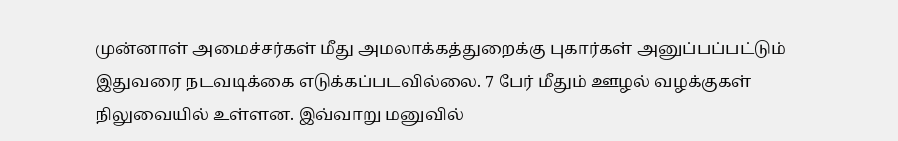முன்னாள் அமைச்சர்கள் மீது அமலாக்கத்துறைக்கு புகார்கள் அனுப்பப்பட்டும் இதுவரை நடவடிக்கை எடுக்கப்படவில்லை. 7 பேர் மீதும் ஊழல் வழக்குகள் நிலுவையில் உள்ளன. இவ்வாறு மனுவில்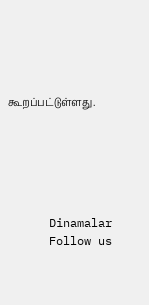கூறப்பட்டுள்ளது.






      Dinamalar
      Follow us